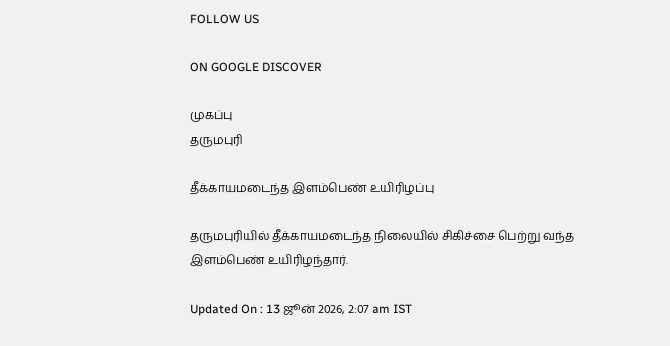FOLLOW US

ON GOOGLE DISCOVER

முகப்பு
தருமபுரி

தீக்காயமடைந்த இளம்பெண் உயிரிழப்பு

தருமபுரியில் தீக்காயமடைந்த நிலையில் சிகிச்சை பெற்று வந்த இளம்பெண் உயிரிழந்தார்.

Updated On : 13 ஜூன் 2026, 2:07 am IST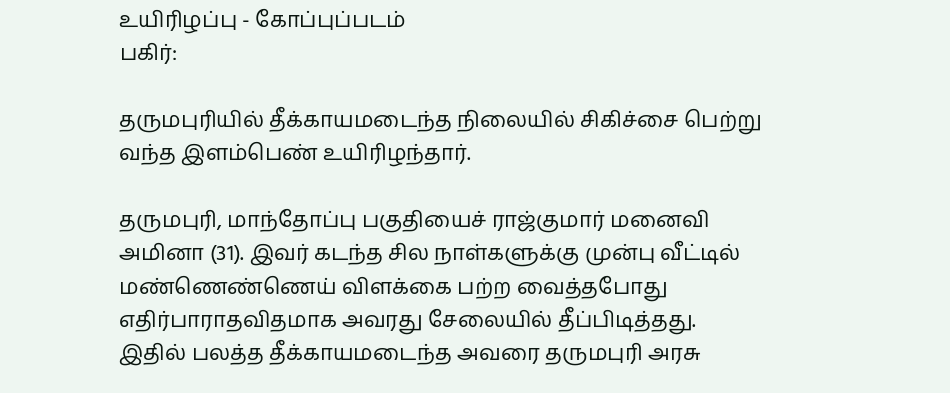உயிரிழப்பு - கோப்புப்படம்
பகிர்:

தருமபுரியில் தீக்காயமடைந்த நிலையில் சிகிச்சை பெற்று வந்த இளம்பெண் உயிரிழந்தார்.

தருமபுரி, மாந்தோப்பு பகுதியைச் ராஜ்குமார் மனைவி அமினா (31). இவர் கடந்த சில நாள்களுக்கு முன்பு வீட்டில் மண்ணெண்ணெய் விளக்கை பற்ற வைத்தபோது எதிர்பாராதவிதமாக அவரது சேலையில் தீப்பிடித்தது. இதில் பலத்த தீக்காயமடைந்த அவரை தருமபுரி அரசு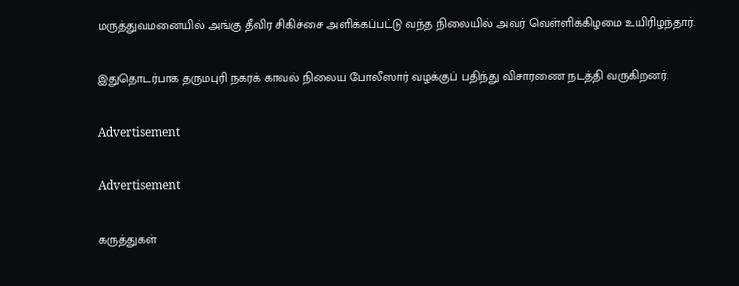மருத்துவமனையில் அங்கு தீவிர சிகிச்சை அளிக்கப்பட்டு வந்த நிலையில் அவர் வெள்ளிக்கிழமை உயிரிழந்தார்.

இதுதொடர்பாக தருமபுரி நகரக் காவல் நிலைய போலீஸார் வழக்குப் பதிந்து விசாரணை நடத்தி வருகிறனர்.

Advertisement

Advertisement

கருத்துகள்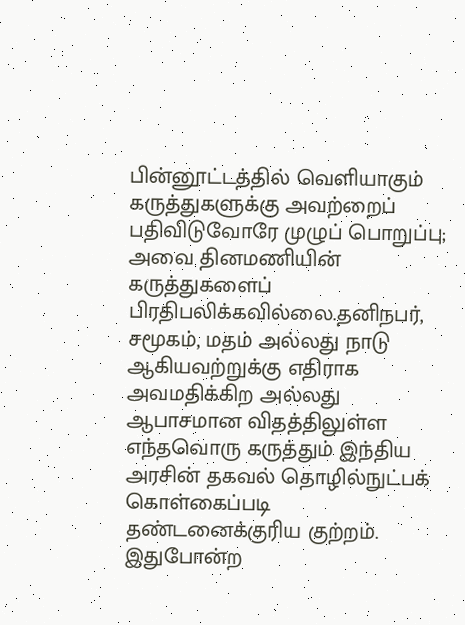பின்னூட்டத்தில் வெளியாகும் கருத்துகளுக்கு அவற்றைப் பதிவிடுவோரே முழுப் பொறுப்பு; அவை தினமணியின் கருத்துகளைப் பிரதிபலிக்கவில்லை.தனிநபர், சமூகம், மதம் அல்லது நாடு ஆகியவற்றுக்கு எதிராக அவமதிக்கிற அல்லது ஆபாசமான விதத்திலுள்ள எந்தவொரு கருத்தும் இந்திய அரசின் தகவல் தொழில்நுட்பக் கொள்கைப்படி தண்டனைக்குரிய குற்றம். இதுபோன்ற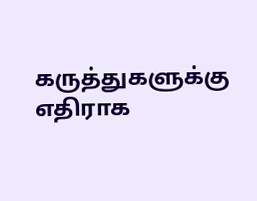கருத்துகளுக்கு எதிராக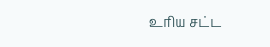உரிய சட்ட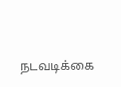நடவடிக்கை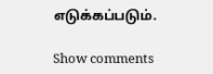எடுக்கப்படும்.

Show comments